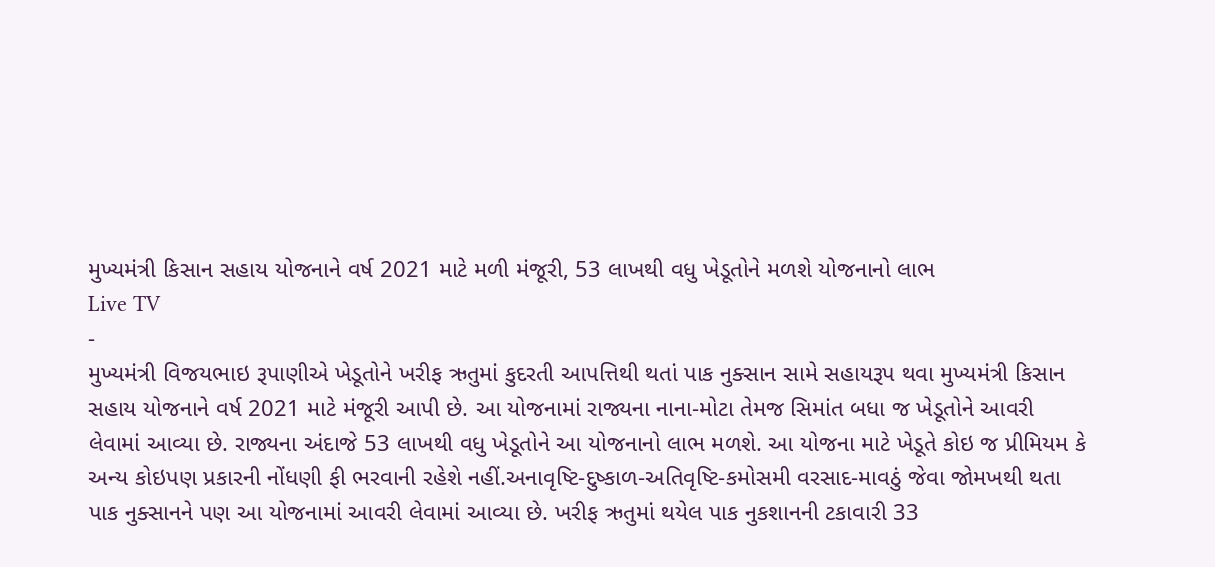મુખ્યમંત્રી કિસાન સહાય યોજનાને વર્ષ 2021 માટે મળી મંજૂરી, 53 લાખથી વધુ ખેડૂતોને મળશે યોજનાનો લાભ
Live TV
-
મુખ્યમંત્રી વિજયભાઇ રૂપાણીએ ખેડૂતોને ખરીફ ઋતુમાં કુદરતી આપત્તિથી થતાં પાક નુક્સાન સામે સહાયરૂપ થવા મુખ્યમંત્રી કિસાન સહાય યોજનાને વર્ષ 2021 માટે મંજૂરી આપી છે. આ યોજનામાં રાજ્યના નાના-મોટા તેમજ સિમાંત બધા જ ખેડૂતોને આવરી લેવામાં આવ્યા છે. રાજ્યના અંદાજે 53 લાખથી વધુ ખેડૂતોને આ યોજનાનો લાભ મળશે. આ યોજના માટે ખેડૂતે કોઇ જ પ્રીમિયમ કે અન્ય કોઇપણ પ્રકારની નોંધણી ફી ભરવાની રહેશે નહીં.અનાવૃષ્ટિ-દુષ્કાળ-અતિવૃષ્ટિ-કમોસમી વરસાદ-માવઠું જેવા જોમખથી થતા પાક નુક્સાનને પણ આ યોજનામાં આવરી લેવામાં આવ્યા છે. ખરીફ ઋતુમાં થયેલ પાક નુકશાનની ટકાવારી 33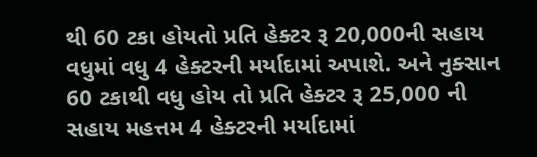થી 60 ટકા હોયતો પ્રતિ હેક્ટર રૂ 20,000ની સહાય વધુમાં વધુ 4 હેક્ટરની મર્યાદામાં અપાશે. અને નુક્સાન 60 ટકાથી વધુ હોય તો પ્રતિ હેક્ટર રૂ 25,000 ની સહાય મહત્તમ 4 હેક્ટરની મર્યાદામાં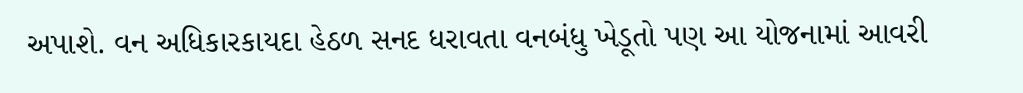અપાશે. વન અધિકારકાયદા હેઠળ સનદ ધરાવતા વનબંધુ ખેડૂતો પણ આ યોજનામાં આવરી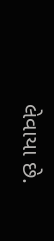લેવાયા છે.